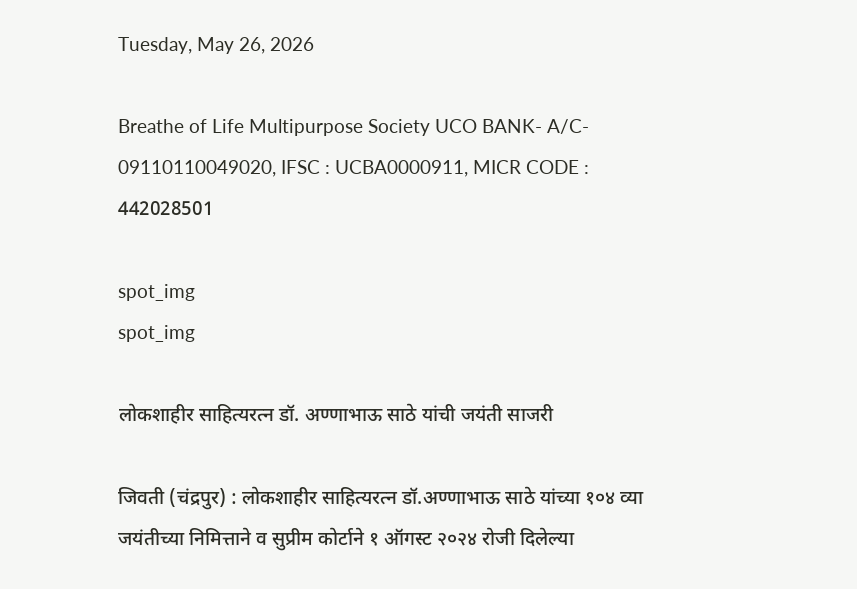Tuesday, May 26, 2026

Breathe of Life Multipurpose Society UCO BANK- A/C- 09110110049020, IFSC : UCBA0000911, MICR CODE : 442028501

spot_img
spot_img

लोकशाहीर साहित्यरत्न डॉ. अण्णाभाऊ साठे यांची जयंती साजरी

जिवती (चंद्रपुर) : लोकशाहीर साहित्यरत्न डॉ.अण्णाभाऊ साठे यांच्या १०४ व्या जयंतीच्या निमित्ताने व सुप्रीम कोर्टाने १ ऑगस्ट २०२४ रोजी दिलेल्या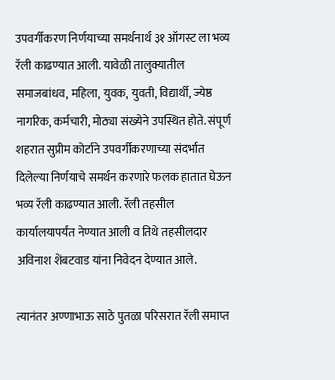उपवर्गीकरण निर्णयाच्या समर्थनार्थ ३१ ऑगस्ट ला भव्य रॅली काढण्यात आली. यावेळी तालुक्यातील समाजबांधव, महिला, युवक, युवती, विद्यार्थी, ज्येष्ठ नागरिक, कर्मचारी, मोठ्या संख्येने उपस्थित होते. संपूर्ण शहरात सुप्रीम कोर्टाने उपवर्गीकरणाच्या संदर्भात दिलेल्या निर्णयाचे समर्थन करणारे फलक हातात घेऊन भव्य रॅली काढण्यात आली. रॅली तहसील कार्यालयापर्यंत नेण्यात आली व तिथे तहसीलदार अविनाश शेंबटवाड यांना निवेदन देण्यात आले.

त्यानंतर अण्णाभाऊ साठे पुतळा परिसरात रॅली समाप्त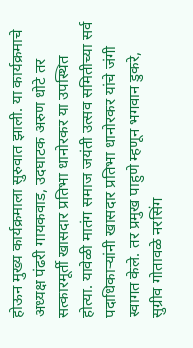होऊन मुख्य कार्यक्रमाला सुरुवात झाली. या कार्यक्रमाचे अध्यक्ष पंढरी गायकवाड, उदघाटक अरुण धोटे तर सत्कारमूर्ती खासदार प्रतिभा धानोरकर या उपस्थित होत्या. यावेळी मातंग समाज जयंती उत्सव समितीच्या सर्व पदाधिकाऱ्यांनी खासदार प्रतिभा धानोरकर यांचे जंगी स्वागत केले. तर प्रमुख पाहुणे म्हणून भगवान डुकरे, सुग्रीव गोतावळे नरसिंग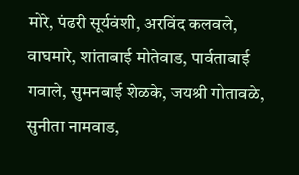मोरे, पंढरी सूर्यवंशी, अरविंद कलवले, वाघमारे, शांताबाई मोतेवाड, पार्वताबाई गवाले, सुमनबाई शेळके, जयश्री गोतावळे, सुनीता नामवाड,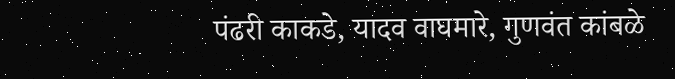पंढरी काकडे, यादव वाघमारे, गुणवंत कांबळे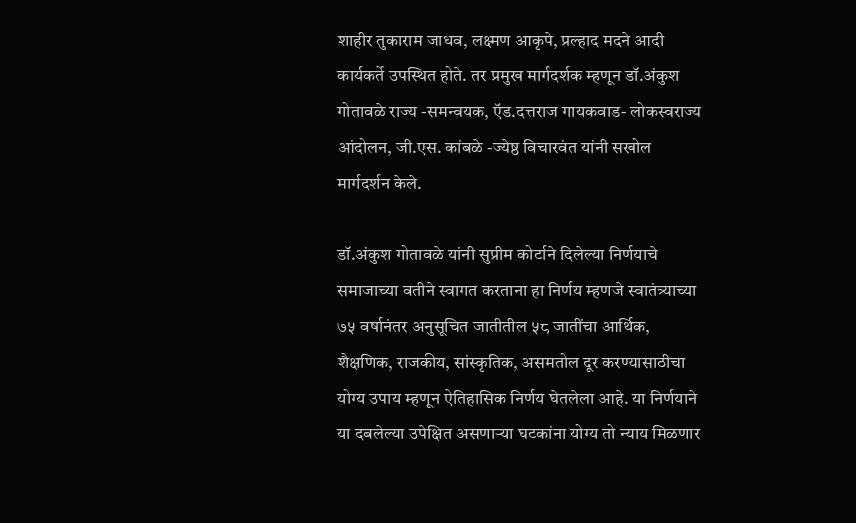शाहीर तुकाराम जाधव, लक्ष्मण आकृपे, प्रल्हाद मदने आदी कार्यकर्ते उपस्थित होते. तर प्रमुख मार्गदर्शक म्हणून डॉ.अंकुश गोतावळे राज्य -समन्वयक, ऍड.दत्तराज गायकवाड- लोकस्वराज्य आंदोलन, जी.एस. कांबळे -ज्येष्ठ विचारवंत यांनी सखोल मार्गदर्शन केले.

डॉ.अंकुश गोतावळे यांनी सुप्रीम कोर्टाने दिलेल्या निर्णयाचे समाजाच्या वतीने स्वागत करताना हा निर्णय म्हणजे स्वातंत्र्याच्या ७५ वर्षानंतर अनुसूचित जातीतील ५८ जातींचा आर्थिक, शैक्षणिक, राजकीय, सांस्कृतिक, असमतोल दूर करण्यासाठीचा योग्य उपाय म्हणून ऐतिहासिक निर्णय घेतलेला आहे. या निर्णयाने या दबलेल्या उपेक्षित असणाऱ्या घटकांना योग्य तो न्याय मिळणार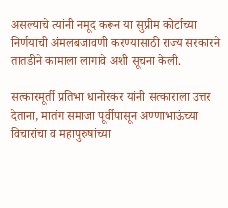असल्याचे त्यांनी नमूद करून या सुप्रीम कोर्टाच्या निर्णयाची अंमलबजावणी करण्यासाठी राज्य सरकारने तातडीने कामाला लागावे अशी सूचना केली.

सत्कारमूर्ती प्रतिभा धानोरकर यांनी सत्काराला उत्तर देताना, मातंग समाजा पूर्वीपासून अण्णाभाऊंच्या विचारांचा व महापुरुषांच्या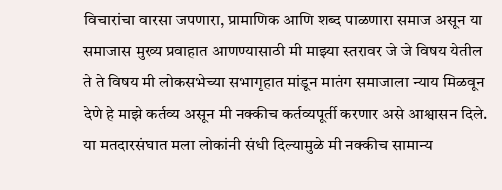विचारांचा वारसा जपणारा, प्रामाणिक आणि शब्द पाळणारा समाज असून या समाजास मुख्य प्रवाहात आणण्यासाठी मी माझ्या स्तरावर जे जे विषय येतील ते ते विषय मी लोकसभेच्या सभागृहात मांडून मातंग समाजाला न्याय मिळवून देणे हे माझे कर्तव्य असून मी नक्कीच कर्तव्यपूर्ती करणार असे आश्वासन दिले. या मतदारसंघात मला लोकांनी संधी दिल्यामुळे मी नक्कीच सामान्य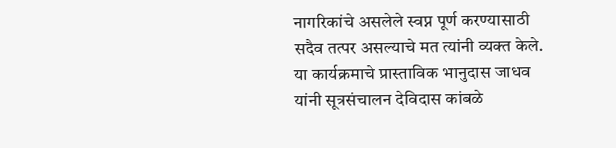नागरिकांचे असलेले स्वप्न पूर्ण करण्यासाठी सदैव तत्पर असल्याचे मत त्यांनी व्यक्त केले. या कार्यक्रमाचे प्रास्ताविक भानुदास जाधव यांनी सूत्रसंचालन देविदास कांबळे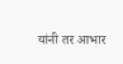यांनी तर आभार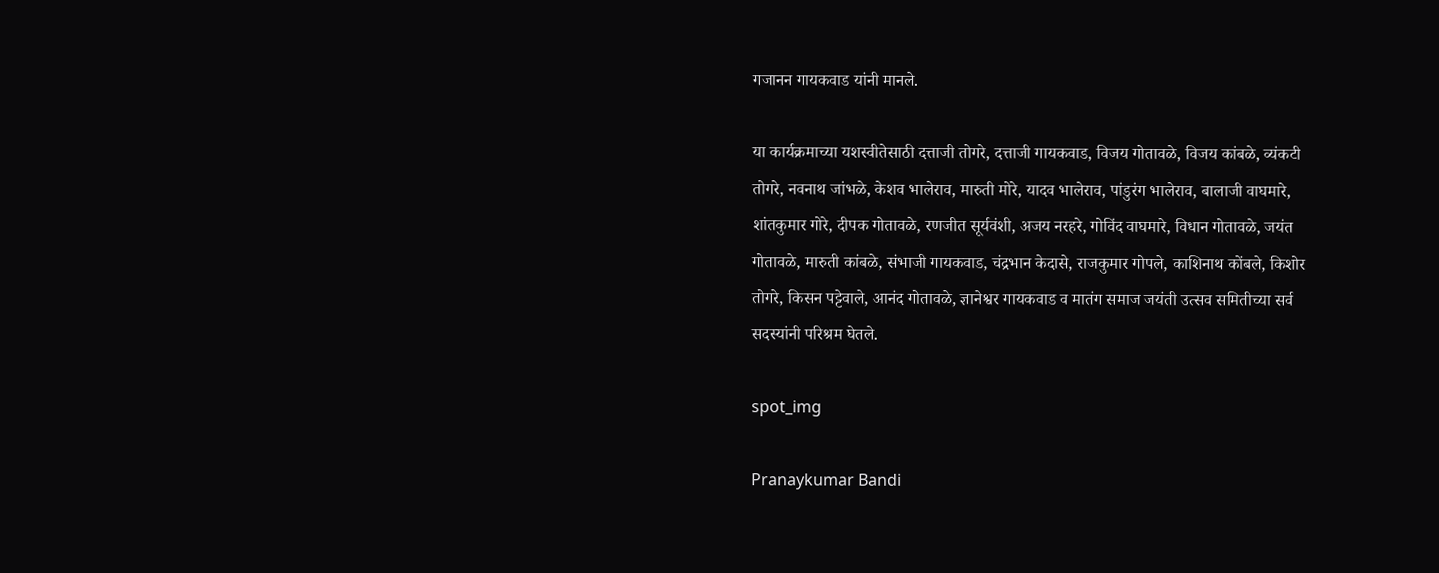गजानन गायकवाड यांनी मानले.

या कार्यक्रमाच्या यशस्वीतेसाठी दत्ताजी तोगरे, दत्ताजी गायकवाड, विजय गोतावळे, विजय कांबळे, व्यंकटी तोगरे, नवनाथ जांभळे, केशव भालेराव, मारुती मोरे, यादव भालेराव, पांडुरंग भालेराव, बालाजी वाघमारे, शांतकुमार गोरे, दीपक गोतावळे, रणजीत सूर्यवंशी, अजय नरहरे, गोविंद वाघमारे, विधान गोतावळे, जयंत गोतावळे, मारुती कांबळे, संभाजी गायकवाड, चंद्रभान केदासे, राजकुमार गोपले, काशिनाथ कोंबले, किशोर तोगरे, किसन पट्टेवाले, आनंद गोतावळे, ज्ञानेश्वर गायकवाड व मातंग समाज जयंती उत्सव समितीच्या सर्व सदस्यांनी परिश्रम घेतले.

spot_img

Pranaykumar Bandi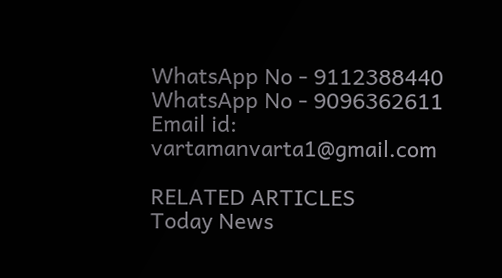WhatsApp No - 9112388440
WhatsApp No - 9096362611
Email id: vartamanvarta1@gmail.com

RELATED ARTICLES
Today News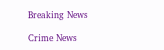Breaking News

Crime News